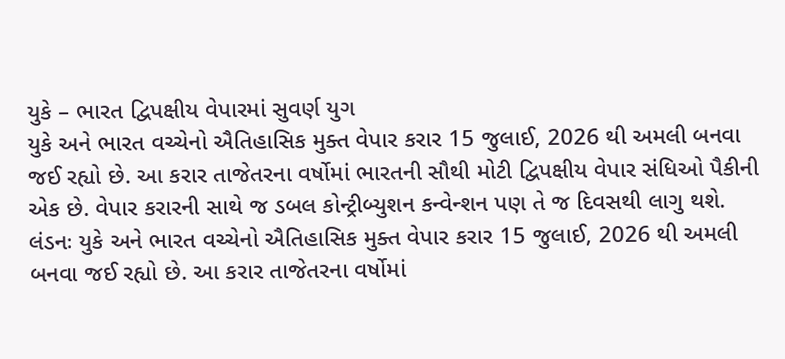યુકે – ભારત દ્વિપક્ષીય વેપારમાં સુવર્ણ યુગ
યુકે અને ભારત વચ્ચેનો ઐતિહાસિક મુક્ત વેપાર કરાર 15 જુલાઈ, 2026 થી અમલી બનવા જઈ રહ્યો છે. આ કરાર તાજેતરના વર્ષોમાં ભારતની સૌથી મોટી દ્વિપક્ષીય વેપાર સંધિઓ પૈકીની એક છે. વેપાર કરારની સાથે જ ડબલ કોન્ટ્રીબ્યુશન કન્વેન્શન પણ તે જ દિવસથી લાગુ થશે.
લંડનઃ યુકે અને ભારત વચ્ચેનો ઐતિહાસિક મુક્ત વેપાર કરાર 15 જુલાઈ, 2026 થી અમલી બનવા જઈ રહ્યો છે. આ કરાર તાજેતરના વર્ષોમાં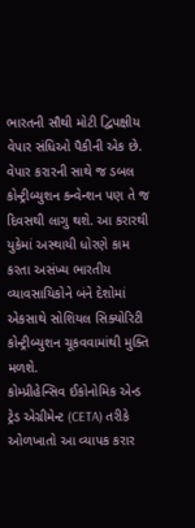ભારતની સૌથી મોટી દ્વિપક્ષીય વેપાર સંધિઓ પૈકીની એક છે. વેપાર કરારની સાથે જ ડબલ કોન્ટ્રીબ્યુશન કન્વેન્શન પણ તે જ દિવસથી લાગુ થશે. આ કરારથી યુકેમાં અસ્થાયી ધોરણે કામ કરતા અસંખ્ય ભારતીય વ્યાવસાયિકોને બંને દેશોમાં એકસાથે સોશિયલ સિક્યોરિટી કોન્ટ્રીબ્યુશન ચૂકવવામાંથી મુક્તિ મળશે.
કોમ્પ્રીહેન્સિવ ઈકોનોમિક એન્ડ ટ્રેડ એગ્રીમેન્ટ (CETA) તરીકે ઓળખાતો આ વ્યાપક કરાર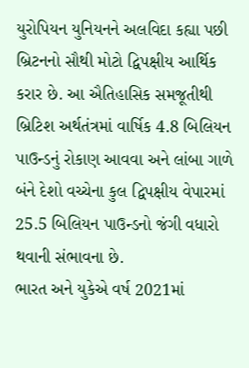યુરોપિયન યુનિયનને અલવિદા કહ્યા પછી બ્રિટનનો સૌથી મોટો દ્વિપક્ષીય આર્થિક કરાર છે. આ ઐતિહાસિક સમજૂતીથી બ્રિટિશ અર્થતંત્રમાં વાર્ષિક 4.8 બિલિયન પાઉન્ડનું રોકાણ આવવા અને લાંબા ગાળે બંને દેશો વચ્ચેના કુલ દ્વિપક્ષીય વેપારમાં 25.5 બિલિયન પાઉન્ડનો જંગી વધારો થવાની સંભાવના છે.
ભારત અને યુકેએ વર્ષ 2021માં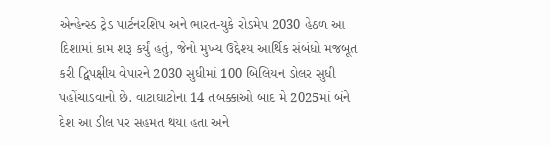એન્હેન્સ્ડ ટ્રેડ પાર્ટનરશિપ અને ભારત-યુકે રોડમેપ 2030 હેઠળ આ દિશામાં કામ શરૂ કર્યું હતું, જેનો મુખ્ય ઉદ્દેશ્ય આર્થિક સંબંધો મજબૂત કરી દ્વિપક્ષીય વેપારને 2030 સુધીમાં 100 બિલિયન ડોલર સુધી પહોંચાડવાનો છે. વાટાઘાટોના 14 તબક્કાઓ બાદ મે 2025માં બંને દેશ આ ડીલ પર સહમત થયા હતા અને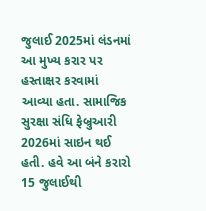જુલાઈ 2025માં લંડનમાં આ મુખ્ય કરાર પર હસ્તાક્ષર કરવામાં આવ્યા હતા. સામાજિક સુરક્ષા સંધિ ફેબ્રુઆરી 2026માં સાઇન થઈ હતી. હવે આ બંને કરારો 15 જુલાઈથી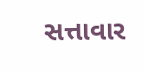સત્તાવાર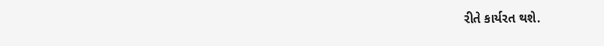રીતે કાર્યરત થશે.